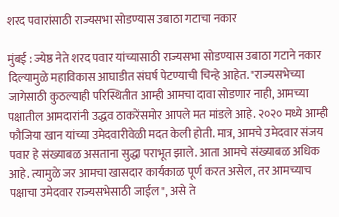शरद पवारांसाठी राज्यसभा सोडण्यास उबाठा गटाचा नकार

मुंबई : ज्येष्ठ नेते शरद पवार यांच्यासाठी राज्यसभा सोडण्यास उबाठा गटाने नकार दिल्यामुळे महाविकास आघाडीत संघर्ष पेटण्याची चिन्हे आहेत. "राज्यसभेच्या जागेसाठी कुठल्याही परिस्थितीत आम्ही आमचा दावा सोडणार नाही, आमच्या पक्षातील आमदारांनी उद्धव ठाकरेंसमोर आपले मत मांडले आहे. २०२० मध्ये आम्ही फौजिया खान यांच्या उमेदवारीवेळी मदत केली होती. मात्र, आमचे उमेदवार संजय पवार हे संख्याबळ असताना सुद्धा पराभूत झाले. आता आमचे संख्याबळ अधिक आहे. त्यामुळे जर आमचा खासदार कार्यकाळ पूर्ण करत असेल, तर आमच्याच पक्षाचा उमेदवार राज्यसभेसाठी जाईल", असे ते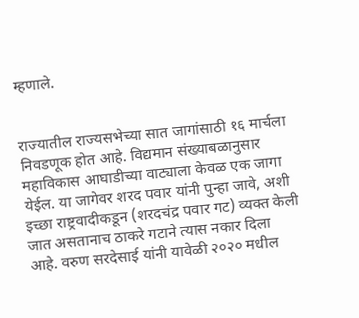म्हणाले.


राज्यातील राज्यसभेच्या सात जागांसाठी १६ मार्चला निवडणूक होत आहे. विद्यमान संख्याबळानुसार महाविकास आघाडीच्या वाट्याला केवळ एक जागा येईल. या जागेवर शरद पवार यांनी पुन्हा जावे, अशी इच्छा राष्ट्रवादीकडून (शरदचंद्र पवार गट) व्यक्त केली जात असतानाच ठाकरे गटाने त्यास नकार दिला आहे. वरुण सरदेसाई यांनी यावेळी २०२० मधील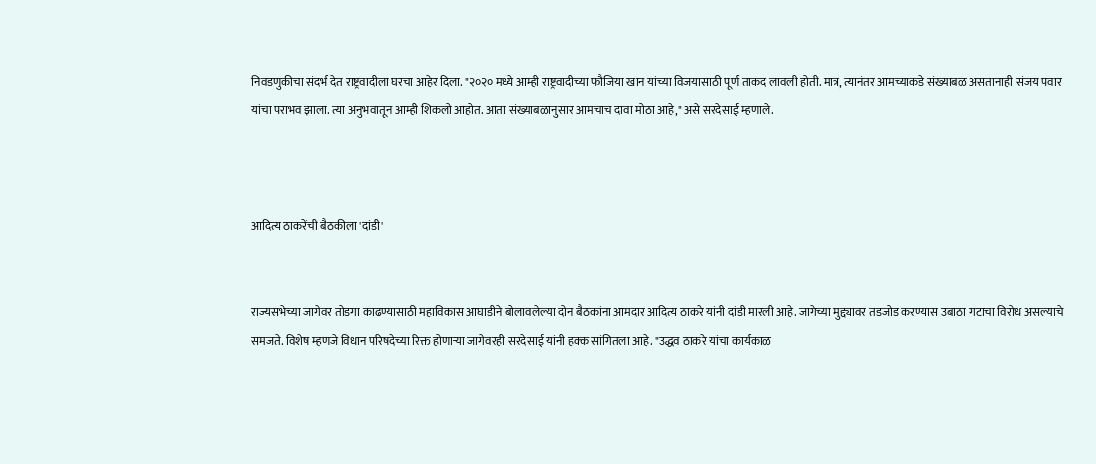निवडणुकीचा संदर्भ देत राष्ट्रवादीला घरचा आहेर दिला. "२०२० मध्ये आम्ही राष्ट्रवादीच्या फौजिया खान यांच्या विजयासाठी पूर्ण ताकद लावली होती. मात्र, त्यानंतर आमच्याकडे संख्याबळ असतानाही संजय पवार यांचा पराभव झाला. त्या अनुभवातून आम्ही शिकलो आहोत. आता संख्याबळानुसार आमचाच दावा मोठा आहे," असे सरदेसाई म्हणाले.



आदित्य ठाकरेंची बैठकीला 'दांडी'


राज्यसभेच्या जागेवर तोडगा काढण्यासाठी महाविकास आघाडीने बोलावलेल्या दोन बैठकांना आमदार आदित्य ठाकरे यांनी दांडी मारली आहे. जागेच्या मुद्द्यावर तडजोड करण्यास उबाठा गटाचा विरोध असल्याचे समजते. विशेष म्हणजे विधान परिषदेच्या रिक्त होणाऱ्या जागेवरही सरदेसाई यांनी हक्क सांगितला आहे. "उद्धव ठाकरे यांचा कार्यकाळ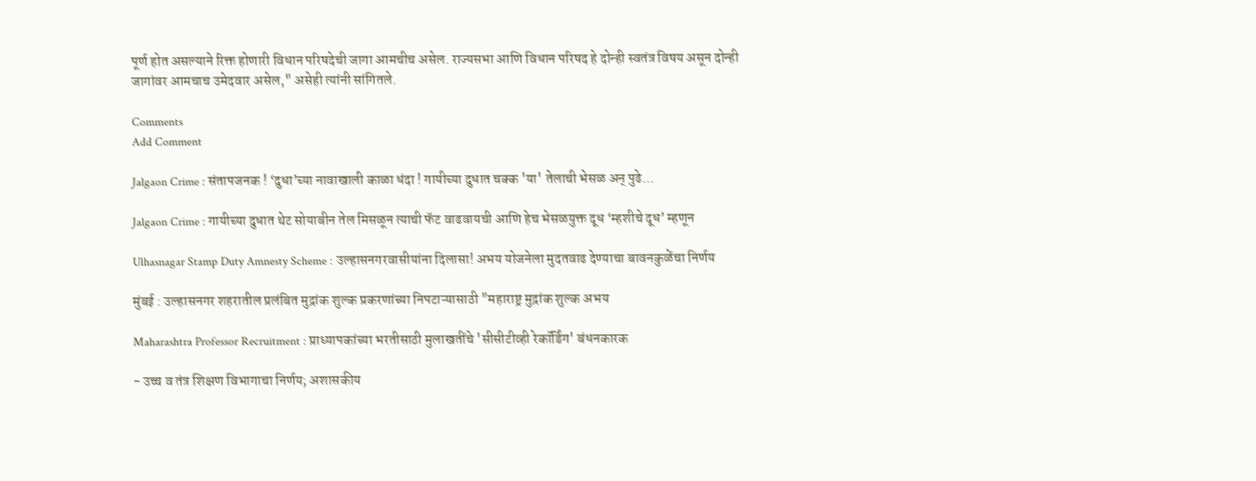पूर्ण होत असल्याने रिक्त होणारी विधान परिषदेची जागा आमचीच असेल. राज्यसभा आणि विधान परिषद हे दोन्ही स्वतंत्र विषय असून दोन्ही जागांवर आमचाच उमेदवार असेल," असेही त्यांनी सांगितले.

Comments
Add Comment

Jalgaon Crime : संतापजनक ! ‘दुधा’च्या नावाखाली काळा धंदा ! गायीच्या दुधात चक्क 'या' तेलाची भेसळ अन् पुढे...

Jalgaon Crime : गायीच्या दुधात थेट सोयाबीन तेल मिसळून त्याची फॅट वाढवायची आणि हेच भेसळयुक्त दूध ‘म्हशीचे दूध’ म्हणून

Ulhasnagar Stamp Duty Amnesty Scheme : उल्हासनगरवासीयांना दिलासा! अभय योजनेला मुदतवाढ देण्याचा बावनकुळेंचा निर्णय

मुंबई : उल्हासनगर शहरातील प्रलंबित मुद्रांक शुल्क प्रकरणांच्या निपटाऱ्यासाठी "महाराष्ट्र मुद्रांक शुल्क अभय

Maharashtra Professor Recruitment : प्राध्यापकांच्या भरतीसाठी मुलाखतींचे 'सीसीटीव्ही रेकॉर्डिंग' बंधनकारक

- उच्च व तंत्र शिक्षण विभागाचा निर्णय; अशासकीय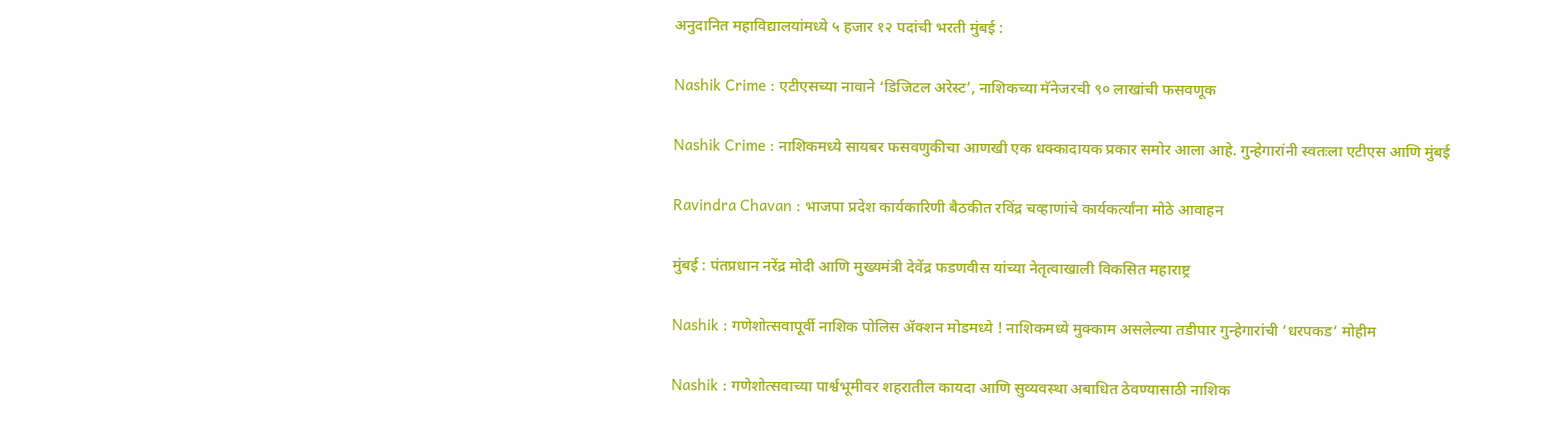अनुदानित महाविद्यालयांमध्ये ५ हजार १२ पदांची भरती मुंबई :

Nashik Crime : एटीएसच्या नावाने ‘डिजिटल अरेस्ट’, नाशिकच्या मॅनेजरची ९० लाखांची फसवणूक

Nashik Crime : नाशिकमध्ये सायबर फसवणुकीचा आणखी एक धक्कादायक प्रकार समोर आला आहे. गुन्हेगारांनी स्वतःला एटीएस आणि मुंबई

Ravindra Chavan : भाजपा प्रदेश कार्यकारिणी बैठकीत रविंद्र चव्हाणांचे कार्यकर्त्यांना मोठे आवाहन

मुंबई : पंतप्रधान नरेंद्र मोदी आणि मुख्यमंत्री देवेंद्र फडणवीस यांच्या नेतृत्वाखाली विकसित महाराष्ट्र

Nashik : गणेशोत्सवापूर्वी नाशिक पोलिस ॲक्शन मोडमध्ये ! नाशिकमध्ये मुक्काम असलेल्या तडीपार गुन्हेगारांची ‘धरपकड’ मोहीम

Nashik : गणेशोत्सवाच्या पार्श्वभूमीवर शहरातील कायदा आणि सुव्यवस्था अबाधित ठेवण्यासाठी नाशिक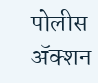पोलीस ॲक्शन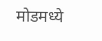मोडमध्ये